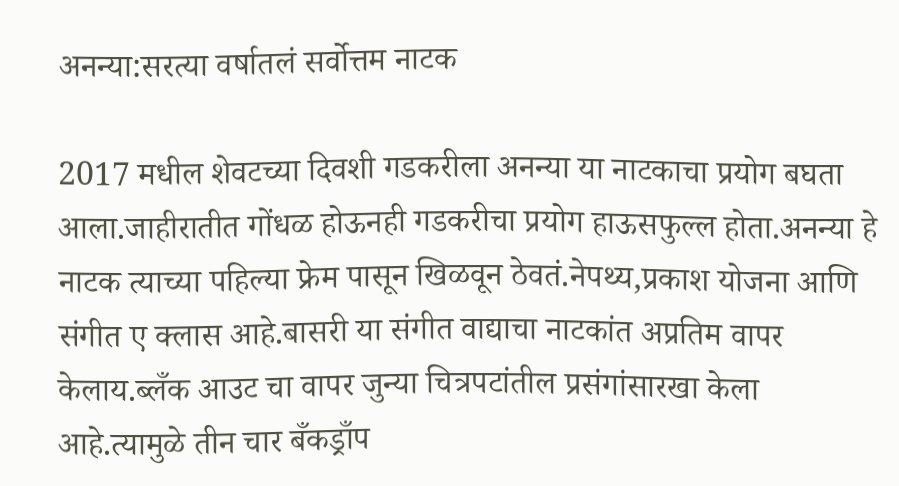अनन्या:सरत्या वर्षातलं सर्वोत्तम नाटक

2017 मधील शेवटच्या दिवशी गडकरीला अनन्या या नाटकाचा प्रयोग बघता आला.जाहीरातीत गोंधळ होऊनही गडकरीचा प्रयोग हाऊसफुल्ल होता.अनन्या हे नाटक त्याच्या पहिल्या फ्रेम पासून खिळवून ठेवतं.नेपथ्य,प्रकाश योजना आणि संगीत ए क्लास आहे.बासरी या संगीत वाद्याचा नाटकांत अप्रतिम वापर केलाय.ब्लँक आउट चा वापर जुन्या चित्रपटांतील प्रसंगांसारखा केला आहे.त्यामुळे तीन चार बँकड्राँप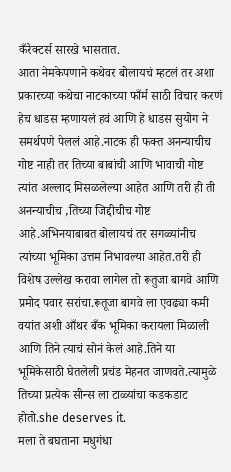कँरेक्टर्स सारखे भासतात.
आता नेमकेपणाने कथेवर बोलायचं म्हटलं तर अशा प्रकारच्या कथेचा नाटकाच्या फाँर्म साठी विचार करणं हेच धाडस म्हणायलं हवं आणि हे धाडस सुयोग ने समर्थपणे पेललं आहे.नाटक ही फक्त अनन्याचीच गोष्ट नाही तर तिच्या बाबांची आणि भावाची गोष्ट त्यांत अल्लाद मिसळलेल्या आहेत आणि तरी ही ती अनन्याचीच ,तिच्या जिद्दीचीच गोष्ट आहे.अभिनयाबाबत बोलायचं तर सगळ्यांनीच त्यांच्या भूमिका उत्तम निभावल्या आहेत.तरी ही विशेष उल्लेख करावा लागेल तो रूतुजा बागवे आणि प्रमोद पवार सरांचा.रूतूजा बागवे ला एवढ्या कमी वयांत अशी आँथर बँक भूमिका करायला मिळाली आणि तिने त्याचं सोनं केलं आहे.तिने या भूमिकेसाठी घेतलेली प्रचंड मेहनत जाणवते.त्यामुळे तिच्या प्रत्येक सीन्स ला टाळ्यांचा कडकडाट होतो.she deserves it.
मला ते बघताना मधुगंधा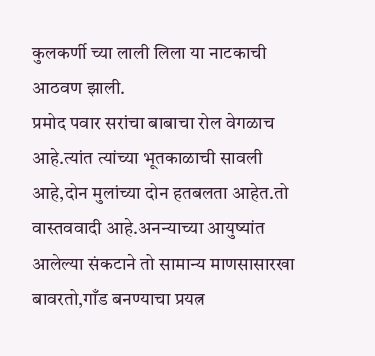कुलकर्णी च्या लाली लिला या नाटकाची आठवण झाली.
प्रमोद पवार सरांचा बाबाचा रोल वेगळाच आहे.त्यांत त्यांच्या भूतकाळाची सावली आहे,दोन मुलांच्या दोन हतबलता आहेत.तो वास्तववादी आहे.अनन्याच्या आयुष्यांत आलेल्या संकटाने तो सामान्य माणसासारखा बावरतो,गाँड बनण्याचा प्रयत्न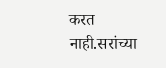करत नाही.सरांच्या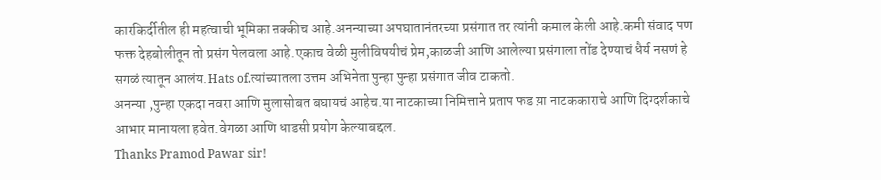कारकिर्दीतील ही महत्वाची भूमिका ऩक्कीच आहे.अनन्याच्या अपघातानंतरच्या प्रसंगात तर त्यांनी कमाल केली आहे.कमी संवाद पण फक्त देहबोलीतून तो प्रसंग पेलवला आहे.एकाच वेळी मुलीविषयीचं प्रेम,काळजी आणि आलेल्या प्रसंगाला तोंड देण्याचं धैर्य नसणं हे सगळं त्यातून आलंय.Hats of.त्यांच्यातला उत्तम अभिनेता पुन्हा पुन्हा प्रसंगात जीव टाकतो.
अनन्या ,पुन्हा एकदा नवरा आणि मुलासोबत बघायचं आहेच.या नाटकाच्या निमित्ताने प्रताप फड य़ा नाटककाराचे आणि दिग्दर्शकाचे आभार मानायला हवेत.वेगळा आणि धाडसी प्रयोग केल्याबद्दल.
Thanks Pramod Pawar sir!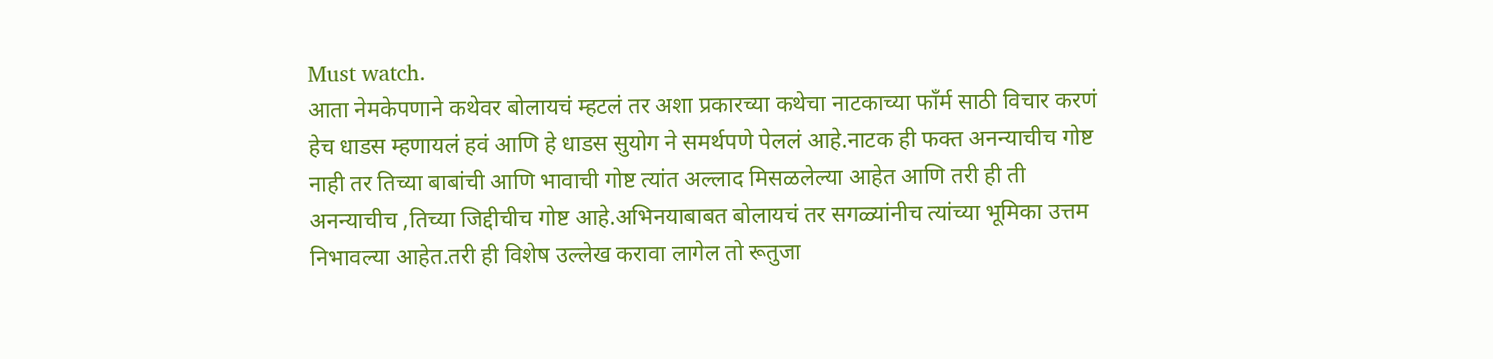Must watch.
आता नेमकेपणाने कथेवर बोलायचं म्हटलं तर अशा प्रकारच्या कथेचा नाटकाच्या फाँर्म साठी विचार करणं हेच धाडस म्हणायलं हवं आणि हे धाडस सुयोग ने समर्थपणे पेललं आहे.नाटक ही फक्त अनन्याचीच गोष्ट नाही तर तिच्या बाबांची आणि भावाची गोष्ट त्यांत अल्लाद मिसळलेल्या आहेत आणि तरी ही ती अनन्याचीच ,तिच्या जिद्दीचीच गोष्ट आहे.अभिनयाबाबत बोलायचं तर सगळ्यांनीच त्यांच्या भूमिका उत्तम निभावल्या आहेत.तरी ही विशेष उल्लेख करावा लागेल तो रूतुजा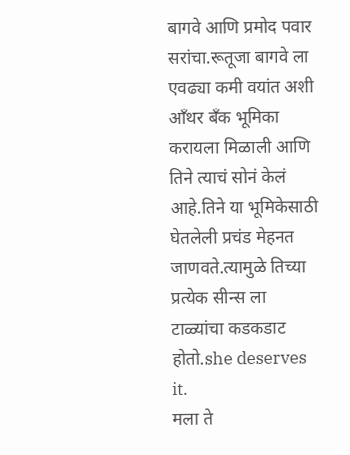बागवे आणि प्रमोद पवार सरांचा.रूतूजा बागवे ला एवढ्या कमी वयांत अशी आँथर बँक भूमिका करायला मिळाली आणि तिने त्याचं सोनं केलं आहे.तिने या भूमिकेसाठी घेतलेली प्रचंड मेहनत जाणवते.त्यामुळे तिच्या प्रत्येक सीन्स ला टाळ्यांचा कडकडाट होतो.she deserves it.
मला ते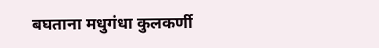बघताना मधुगंधा कुलकर्णी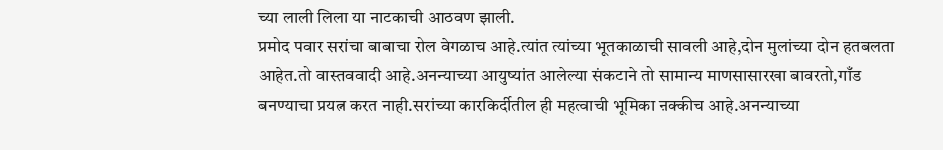च्या लाली लिला या नाटकाची आठवण झाली.
प्रमोद पवार सरांचा बाबाचा रोल वेगळाच आहे.त्यांत त्यांच्या भूतकाळाची सावली आहे,दोन मुलांच्या दोन हतबलता आहेत.तो वास्तववादी आहे.अनन्याच्या आयुष्यांत आलेल्या संकटाने तो सामान्य माणसासारखा बावरतो,गाँड बनण्याचा प्रयत्न करत नाही.सरांच्या कारकिर्दीतील ही महत्वाची भूमिका ऩक्कीच आहे.अनन्याच्या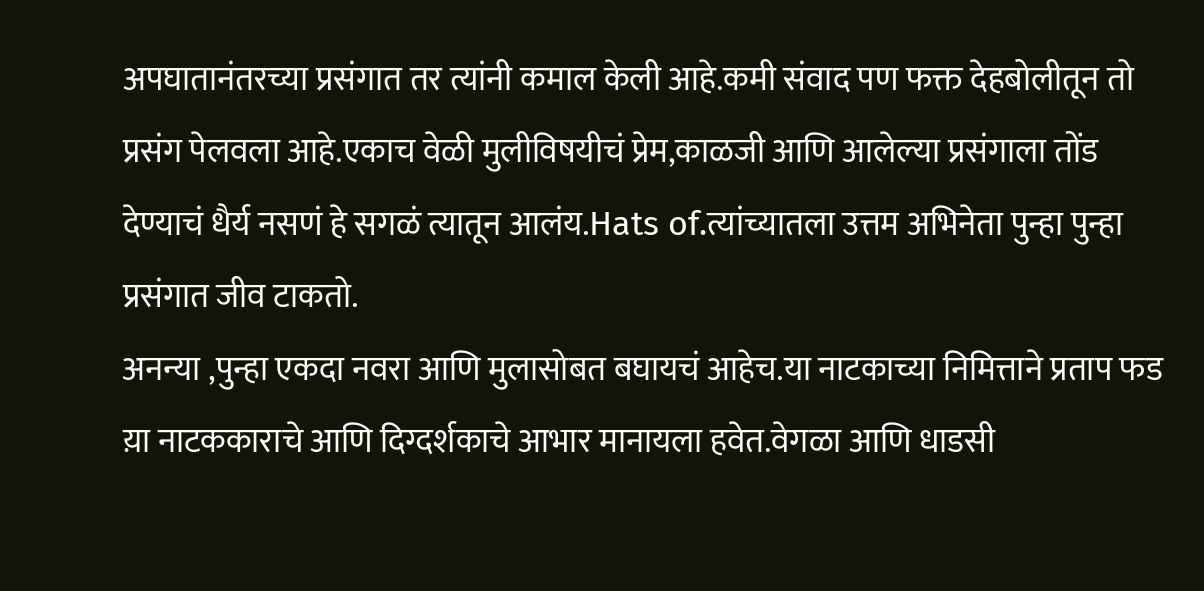अपघातानंतरच्या प्रसंगात तर त्यांनी कमाल केली आहे.कमी संवाद पण फक्त देहबोलीतून तो प्रसंग पेलवला आहे.एकाच वेळी मुलीविषयीचं प्रेम,काळजी आणि आलेल्या प्रसंगाला तोंड देण्याचं धैर्य नसणं हे सगळं त्यातून आलंय.Hats of.त्यांच्यातला उत्तम अभिनेता पुन्हा पुन्हा प्रसंगात जीव टाकतो.
अनन्या ,पुन्हा एकदा नवरा आणि मुलासोबत बघायचं आहेच.या नाटकाच्या निमित्ताने प्रताप फड य़ा नाटककाराचे आणि दिग्दर्शकाचे आभार मानायला हवेत.वेगळा आणि धाडसी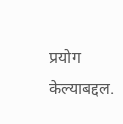प्रयोग केल्याबद्दल.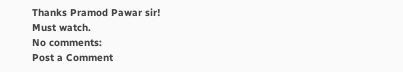Thanks Pramod Pawar sir!
Must watch.
No comments:
Post a Comment